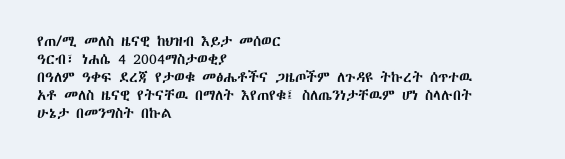የጠ/ሚ መለስ ዜናዊ ከህዝብ እይታ መሰወር
ዓርብ፣ ነሐሴ 4 2004ማስታወቂያ
በዓለም ዓቀፍ ደረጃ የታወቁ መፅሔቶችና ጋዜጦችም ለጉዳዩ ትኩረት ሰጥተዉ አቶ መለስ ዜናዊ የትናቸዉ በማለት እየጠየቁ፤ ስለጤንነታቸዉም ሆነ ስላሉበት ሁኔታ በመንግስት በኩል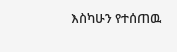እስካሁን የተሰጠዉ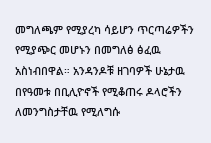መግለጫም የሚያረካ ሳይሆን ጥርጣሬዎችን የሚያጭር መሆኑን በመግለፅ ፅፈዉ አስነብበዋል። አንዳንዶቹ ዘገባዎች ሁኔታዉ በየዓመቱ በቢሊዮኖች የሚቆጠሩ ዶላሮችን ለመንግስታቸዉ የሚለግሱ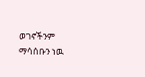ወገኖችንም ማሳሰቡን ነዉ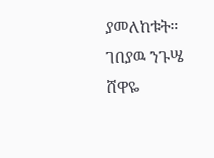ያመለከቱት።
ገበያዉ ንጉሤ
ሸዋዬ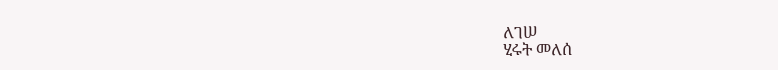ለገሠ
ሂሩት መለሰ